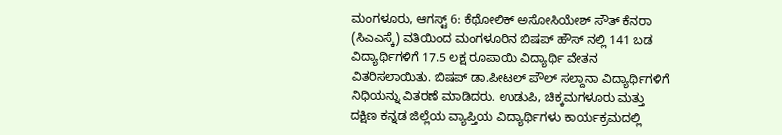ಮಂಗಳೂರು, ಆಗಸ್ಟ್ 6: ಕೆಥೋಲಿಕ್ ಅಸೋಸಿಯೇಶ್ ಸೌತ್ ಕೆನರಾ (ಸಿಎಎಸ್ಕೆ) ವತಿಯಿಂದ ಮಂಗಳೂರಿನ ಬಿಷಪ್ ಹೌಸ್ ನಲ್ಲಿ 141 ಬಡ ವಿದ್ಯಾರ್ಥಿಗಳಿಗೆ 17.5 ಲಕ್ಷ ರೂಪಾಯಿ ವಿದ್ಯಾರ್ಥಿ ವೇತನ ವಿತರಿಸಲಾಯಿತು. ಬಿಷಪ್ ಡಾ.ಪೀಟಲ್ ಪೌಲ್ ಸಲ್ದಾನಾ ವಿದ್ಯಾರ್ಥಿಗಳಿಗೆ ನಿಧಿಯನ್ನು ವಿತರಣೆ ಮಾಡಿದರು. ಉಡುಪಿ, ಚಿಕ್ಕಮಗಳೂರು ಮತ್ತು ದಕ್ಷಿಣ ಕನ್ನಡ ಜಿಲ್ಲೆಯ ವ್ಯಾಪ್ತಿಯ ವಿದ್ಯಾರ್ಥಿಗಳು ಕಾರ್ಯಕ್ರಮದಲ್ಲಿ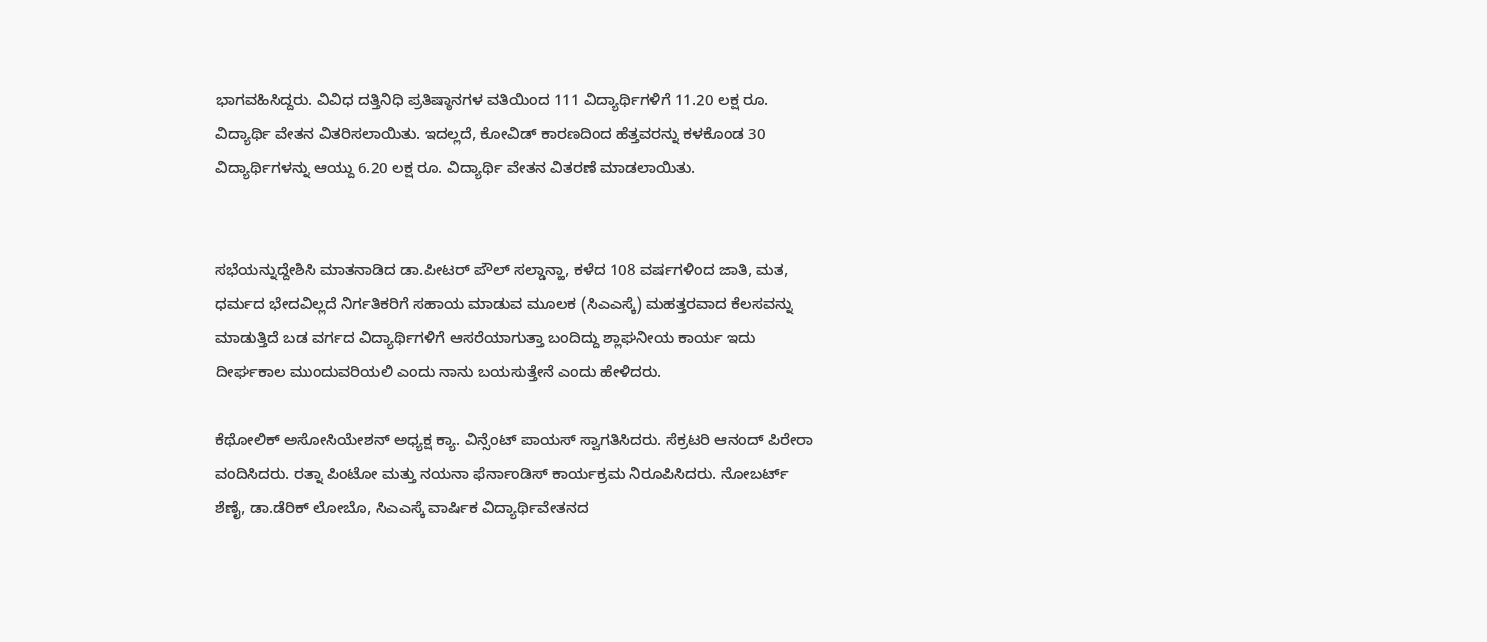ಭಾಗವಹಿಸಿದ್ದರು. ವಿವಿಧ ದತ್ತಿನಿಧಿ ಪ್ರತಿಷ್ಠಾನಗಳ ವತಿಯಿಂದ 111 ವಿದ್ಯಾರ್ಥಿಗಳಿಗೆ 11.20 ಲಕ್ಷ ರೂ. ವಿದ್ಯಾರ್ಥಿ ವೇತನ ವಿತರಿಸಲಾಯಿತು. ಇದಲ್ಲದೆ, ಕೋವಿಡ್ ಕಾರಣದಿಂದ ಹೆತ್ತವರನ್ನು ಕಳಕೊಂಡ 30 ವಿದ್ಯಾರ್ಥಿಗಳನ್ನು ಆಯ್ದು 6.20 ಲಕ್ಷ ರೂ. ವಿದ್ಯಾರ್ಥಿ ವೇತನ ವಿತರಣೆ ಮಾಡಲಾಯಿತು.


ಸಭೆಯನ್ನುದ್ದೇಶಿಸಿ ಮಾತನಾಡಿದ ಡಾ.ಪೀಟರ್ ಪೌಲ್ ಸಲ್ಡಾನ್ಹಾ, ಕಳೆದ 108 ವರ್ಷಗಳಿಂದ ಜಾತಿ, ಮತ, ಧರ್ಮದ ಭೇದವಿಲ್ಲದೆ ನಿರ್ಗತಿಕರಿಗೆ ಸಹಾಯ ಮಾಡುವ ಮೂಲಕ (ಸಿಎಎಸ್ಕೆ) ಮಹತ್ತರವಾದ ಕೆಲಸವನ್ನು ಮಾಡುತ್ತಿದೆ ಬಡ ವರ್ಗದ ವಿದ್ಯಾರ್ಥಿಗಳಿಗೆ ಆಸರೆಯಾಗುತ್ತಾ ಬಂದಿದ್ದು ಶ್ಲಾಘನೀಯ ಕಾರ್ಯ ಇದು ದೀರ್ಘಕಾಲ ಮುಂದುವರಿಯಲಿ ಎಂದು ನಾನು ಬಯಸುತ್ತೇನೆ ಎಂದು ಹೇಳಿದರು.

ಕೆಥೋಲಿಕ್ ಅಸೋಸಿಯೇಶನ್ ಅಧ್ಯಕ್ಷ ಕ್ಯಾ. ವಿನ್ಸೆಂಟ್ ಪಾಯಸ್ ಸ್ವಾಗತಿಸಿದರು. ಸೆಕ್ರಟರಿ ಆನಂದ್ ಪಿರೇರಾ ವಂದಿಸಿದರು. ರತ್ನಾ ಪಿಂಟೋ ಮತ್ತು ನಯನಾ ಫೆರ್ನಾಂಡಿಸ್ ಕಾರ್ಯಕ್ರಮ ನಿರೂಪಿಸಿದರು. ನೋಬರ್ಟ್ ಶೆಣೈ, ಡಾ.ಡೆರಿಕ್ ಲೋಬೊ, ಸಿಎಎಸ್ಕೆ ವಾರ್ಷಿಕ ವಿದ್ಯಾರ್ಥಿವೇತನದ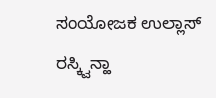ಸಂಯೋಜಕ ಉಲ್ಲಾಸ್ ರಸ್ಕ್ವಿನ್ಹಾ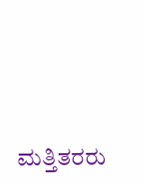ಮತ್ತಿತರರು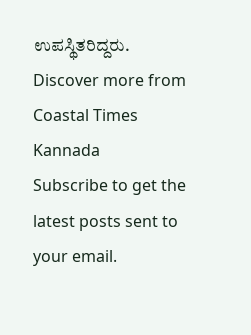ಉಪಸ್ಥಿತರಿದ್ದರು.
Discover more from Coastal Times Kannada
Subscribe to get the latest posts sent to your email.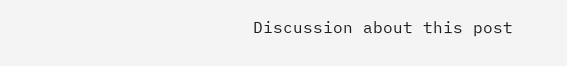Discussion about this post